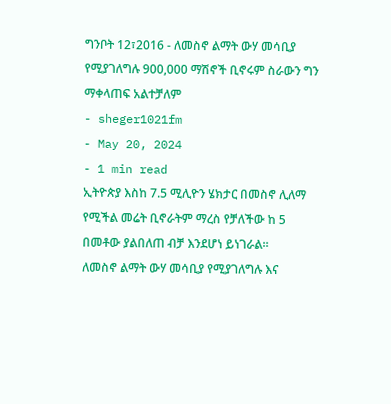ግንቦት 12፣2016 - ለመስኖ ልማት ውሃ መሳቢያ የሚያገለግሉ 900,000 ማሽኖች ቢኖሩም ስራውን ግን ማቀላጠፍ አልተቻለም
- sheger1021fm
- May 20, 2024
- 1 min read
ኢትዮጵያ እስከ 7.5 ሚሊዮን ሄክታር በመስኖ ሊለማ የሚችል መሬት ቢኖራትም ማረስ የቻለችው ከ 5 በመቶው ያልበለጠ ብቻ እንደሆነ ይነገራል፡፡
ለመስኖ ልማት ውሃ መሳቢያ የሚያገለግሉ እና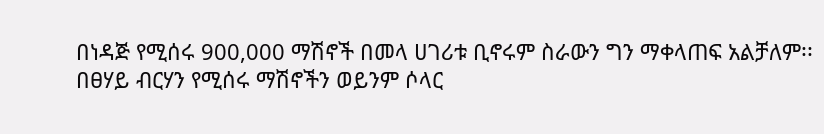በነዳጅ የሚሰሩ 900,000 ማሽኖች በመላ ሀገሪቱ ቢኖሩም ስራውን ግን ማቀላጠፍ አልቻለም፡፡
በፀሃይ ብርሃን የሚሰሩ ማሽኖችን ወይንም ሶላር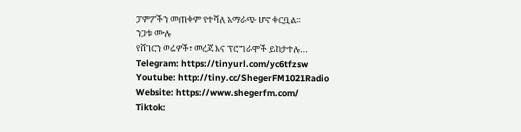ፓምፖችን መጠቀም የተሻለ አማራጭ ሆኖ ቀርቧል፡፡
ንጋቱ ሙሉ
የሸገርን ወሬዎች፣ መረጃ እና ፕሮግራሞች ይከታተሉ…
Telegram: https://tinyurl.com/yc6tfzsw
Youtube: http://tiny.cc/ShegerFM1021Radio
Website: https://www.shegerfm.com/
Tiktok: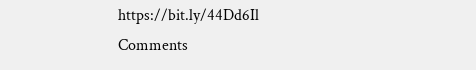https://bit.ly/44Dd6Il
Comments